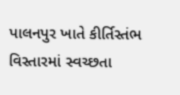પાલનપુર ખાતે કીર્તિસ્તંભ વિસ્તારમાં સ્વચ્છતા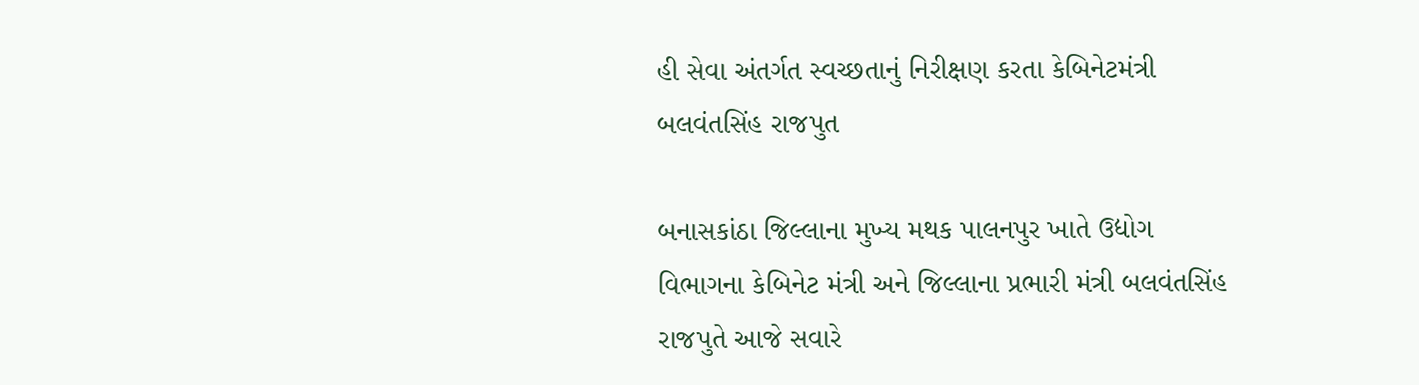હી સેવા અંતર્ગત સ્વચ્છતાનું નિરીક્ષણ કરતા કેબિનેટમંત્રી બલવંતસિંહ રાજપુત

બનાસકાંઠા જિલ્લાના મુખ્ય મથક પાલનપુર ખાતે ઉદ્યોગ વિભાગના કેબિનેટ મંત્રી અને જિલ્લાના પ્રભારી મંત્રી બલવંતસિંહ રાજપુતે આજે સવારે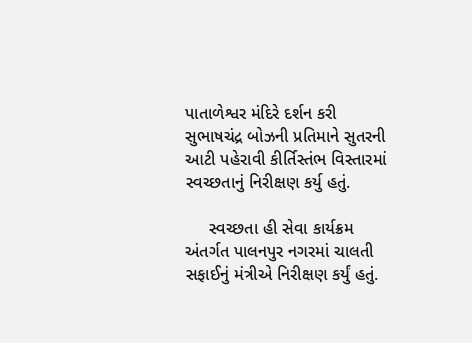પાતાળેશ્વર મંદિરે દર્શન કરી સુભાષચંદ્ર બોઝની પ્રતિમાને સુતરની આટી પહેરાવી કીર્તિસ્તંભ વિસ્તારમાં સ્વચ્છતાનું નિરીક્ષણ કર્યુ હતું.

     સ્વચ્છતા હી સેવા કાર્યક્રમ અંતર્ગત પાલનપુર નગરમાં ચાલતી સફાઈનું મંત્રીએ નિરીક્ષણ કર્યું હતું.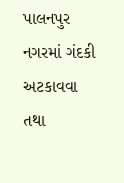પાલનપુર નગરમાં ગંદકી અટકાવવા તથા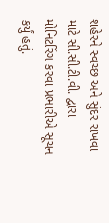શહેરને સ્વચ્છ અને સુંદર રાખવા માટે સી.સી.ટી.વી. દ્વારા મોનિટરિંગ કરવા પ્રભારીએ સૂચન કર્યું હતું.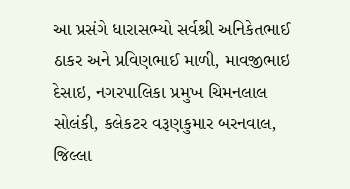આ પ્રસંગે ધારાસભ્યો સર્વશ્રી અનિકેતભાઈ ઠાકર અને પ્રવિણભાઈ માળી, માવજીભાઇ દેસાઇ, નગરપાલિકા પ્રમુખ ચિમનલાલ સોલંકી, કલેકટર વરૂણકુમાર બરનવાલ, જિલ્લા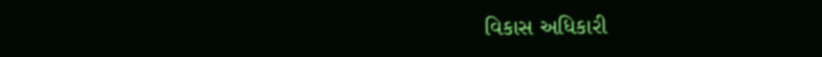વિકાસ અધિકારી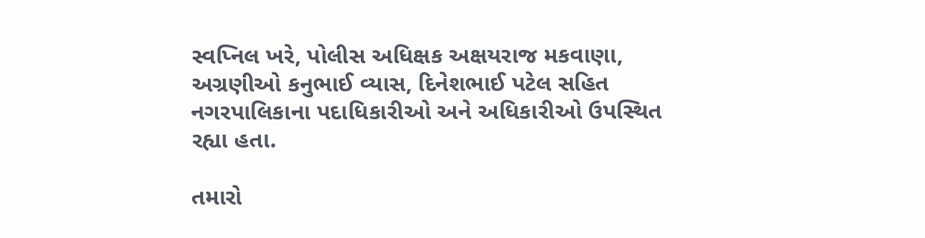સ્વપ્નિલ ખરે, પોલીસ અધિક્ષક અક્ષયરાજ મકવાણા, અગ્રણીઓ કનુભાઈ વ્યાસ, દિનેશભાઈ પટેલ સહિત નગરપાલિકાના પદાધિકારીઓ અને અધિકારીઓ ઉપસ્થિત રહ્યા હતા.

તમારો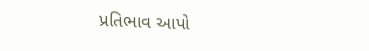પ્રતિભાવ આપો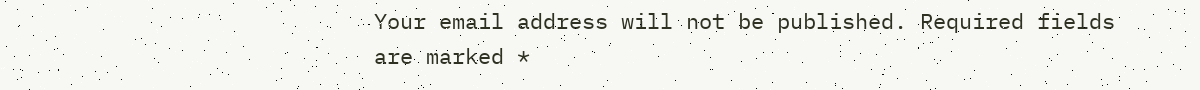Your email address will not be published. Required fields are marked *